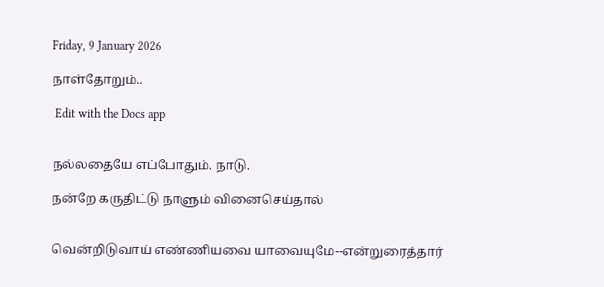Friday, 9 January 2026

நாள்தோறும்..

 Edit with the Docs app


நல்லதையே எப்போதும். நாடு.

நன்றே கருதிட்டு நாளும் வினைசெய்தால்


வென்றிடுவாய் எண்ணியவை யாவையுமே--என்றுரைத்தார்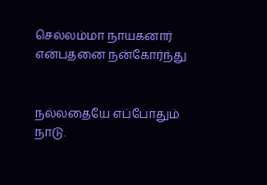செல்லம்மா நாயகனார் என்பதனை நன்கோர்ந்து


நல்லதையே எப்போதும் நாடு.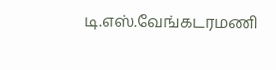டி.எஸ்.வேங்கடரமணி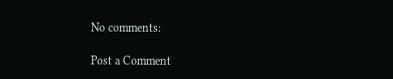No comments:

Post a Comment